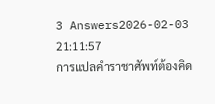3 Answers2026-02-03 21:11:57
การแปลคำราชาศัพท์ต้องคิด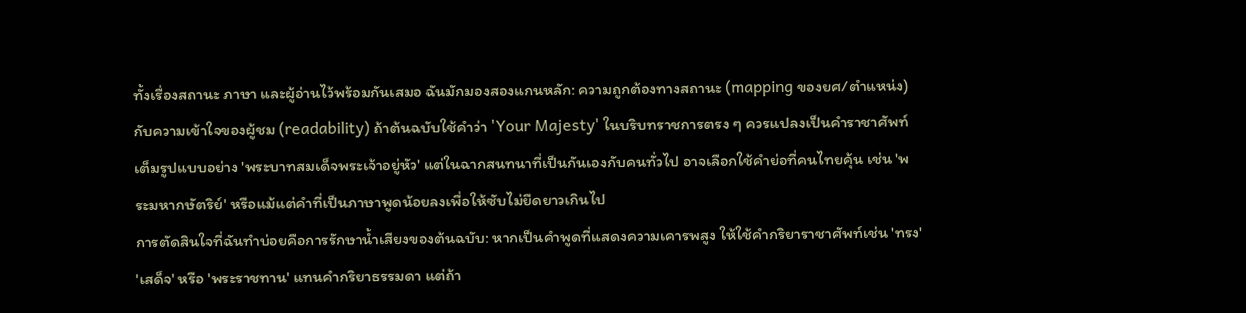ทั้งเรื่องสถานะ ภาษา และผู้อ่านไว้พร้อมกันเสมอ ฉันมักมองสองแกนหลัก: ความถูกต้องทางสถานะ (mapping ของยศ/ตำแหน่ง) กับความเข้าใจของผู้ชม (readability) ถ้าต้นฉบับใช้คำว่า 'Your Majesty' ในบริบทราชการตรง ๆ ควรแปลงเป็นคำราชาศัพท์เต็มรูปแบบอย่าง 'พระบาทสมเด็จพระเจ้าอยู่หัว' แต่ในฉากสนทนาที่เป็นกันเองกับคนทั่วไป อาจเลือกใช้คำย่อที่คนไทยคุ้น เช่น 'พระมหากษัตริย์' หรือแม้แต่คำที่เป็นภาษาพูดน้อยลงเพื่อให้ซับไม่ยืดยาวเกินไป
การตัดสินใจที่ฉันทำบ่อยคือการรักษาน้ำเสียงของต้นฉบับ: หากเป็นคำพูดที่แสดงความเคารพสูง ให้ใช้คำกริยาราชาศัพท์เช่น 'ทรง' 'เสด็จ' หรือ 'พระราชทาน' แทนคำกริยาธรรมดา แต่ถ้า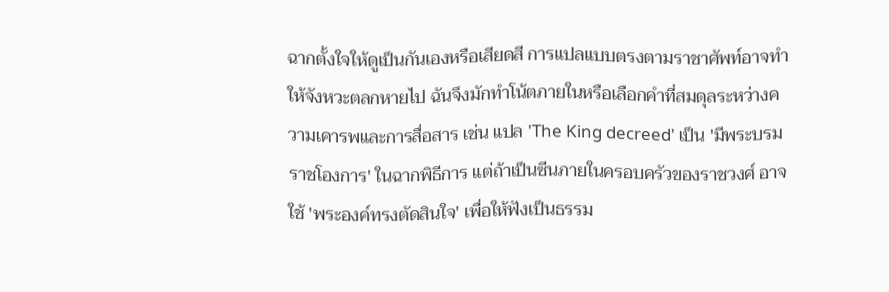ฉากตั้งใจให้ดูเป็นกันเองหรือเสียดสี การแปลแบบตรงตามราชาศัพท์อาจทำให้จังหวะตลกหายไป ฉันจึงมักทำโน้ตภายในหรือเลือกคำที่สมดุลระหว่างความเคารพและการสื่อสาร เช่น แปล 'The King decreed' เป็น 'มีพระบรมราชโองการ' ในฉากพิธีการ แต่ถ้าเป็นซีนภายในครอบครัวของราชวงศ์ อาจใช้ 'พระองค์ทรงตัดสินใจ' เพื่อให้ฟังเป็นธรรม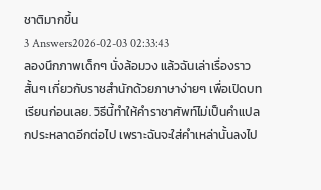ชาติมากขึ้น
3 Answers2026-02-03 02:33:43
ลองนึกภาพเด็กๆ นั่งล้อมวง แล้วฉันเล่าเรื่องราวสั้นๆ เกี่ยวกับราชสำนักด้วยภาษาง่ายๆ เพื่อเปิดบทเรียนก่อนเลย. วิธีนี้ทำให้คำราชาศัพท์ไม่เป็นคำแปลกประหลาดอีกต่อไป เพราะฉันจะใส่คำเหล่านั้นลงไป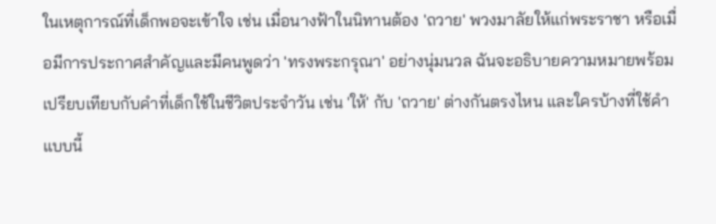ในเหตุการณ์ที่เด็กพอจะเข้าใจ เช่น เมื่อนางฟ้าในนิทานต้อง 'ถวาย' พวงมาลัยให้แก่พระราชา หรือเมื่อมีการประกาศสำคัญและมีคนพูดว่า 'ทรงพระกรุณา' อย่างนุ่มนวล ฉันจะอธิบายความหมายพร้อมเปรียบเทียบกับคำที่เด็กใช้ในชีวิตประจำวัน เช่น 'ให้' กับ 'ถวาย' ต่างกันตรงไหน และใครบ้างที่ใช้คำแบบนี้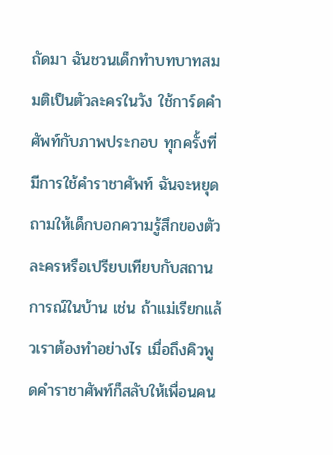ถัดมา ฉันชวนเด็กทำบทบาทสมมติเป็นตัวละครในวัง ใช้การ์ดคำศัพท์กับภาพประกอบ ทุกครั้งที่มีการใช้คำราชาศัพท์ ฉันจะหยุดถามให้เด็กบอกความรู้สึกของตัวละครหรือเปรียบเทียบกับสถานการณ์ในบ้าน เช่น ถ้าแม่เรียกแล้วเราต้องทำอย่างไร เมื่อถึงคิวพูดคำราชาศัพท์ก็สลับให้เพื่อนคน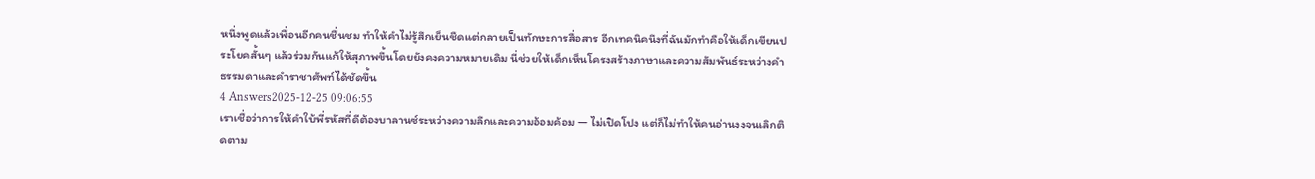หนึ่งพูดแล้วเพื่อนอีกคนชื่นชม ทำให้คำไม่รู้สึกเย็นชืดแต่กลายเป็นทักษะการสื่อสาร อีกเทคนิคนึงที่ฉันมักทำคือให้เด็กเขียนประโยคสั้นๆ แล้วร่วมกันแก้ให้สุภาพขึ้นโดยยังคงความหมายเดิม นี่ช่วยให้เด็กเห็นโครงสร้างภาษาและความสัมพันธ์ระหว่างคำธรรมดาและคำราชาศัพท์ได้ชัดขึ้น
4 Answers2025-12-25 09:06:55
เราเชื่อว่าการให้คำใบ้พี่รหัสที่ดีต้องบาลานซ์ระหว่างความลึกและความอ้อมค้อม — ไม่เปิดโปง แต่ก็ไม่ทำให้คนอ่านงงจนเลิกติดตาม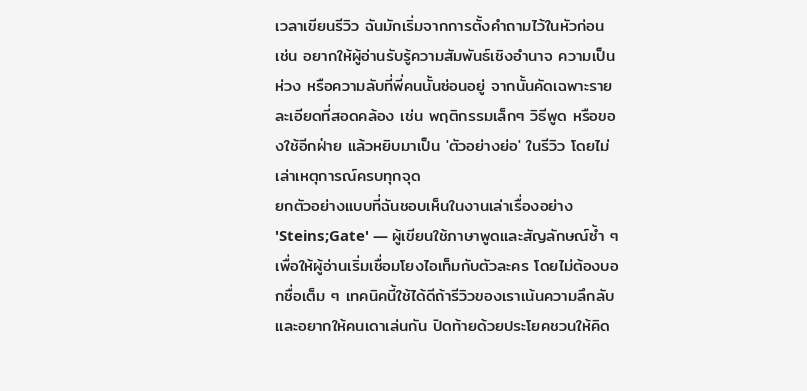เวลาเขียนรีวิว ฉันมักเริ่มจากการตั้งคำถามไว้ในหัวก่อน เช่น อยากให้ผู้อ่านรับรู้ความสัมพันธ์เชิงอำนาจ ความเป็นห่วง หรือความลับที่พี่คนนั้นซ่อนอยู่ จากนั้นคัดเฉพาะรายละเอียดที่สอดคล้อง เช่น พฤติกรรมเล็กๆ วิธีพูด หรือของใช้อีกฝ่าย แล้วหยิบมาเป็น 'ตัวอย่างย่อ' ในรีวิว โดยไม่เล่าเหตุการณ์ครบทุกจุด
ยกตัวอย่างแบบที่ฉันชอบเห็นในงานเล่าเรื่องอย่าง 'Steins;Gate' — ผู้เขียนใช้ภาษาพูดและสัญลักษณ์ซ้ำ ๆ เพื่อให้ผู้อ่านเริ่มเชื่อมโยงไอเท็มกับตัวละคร โดยไม่ต้องบอกชื่อเต็ม ๆ เทคนิคนี้ใช้ได้ดีถ้ารีวิวของเราเน้นความลึกลับและอยากให้คนเดาเล่นกัน ปิดท้ายด้วยประโยคชวนให้คิด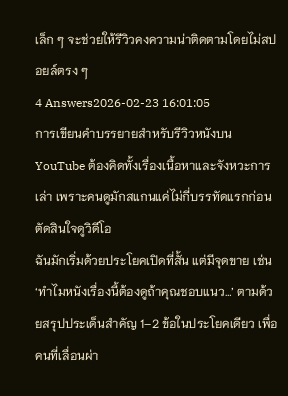เล็ก ๆ จะช่วยให้รีวิวคงความน่าติดตามโดยไม่สปอยล์ตรง ๆ
4 Answers2026-02-23 16:01:05
การเขียนคำบรรยายสำหรับรีวิวหนังบน YouTube ต้องคิดทั้งเรื่องเนื้อหาและจังหวะการเล่า เพราะคนดูมักสแกนแค่ไม่กี่บรรทัดแรกก่อนตัดสินใจดูวิดีโอ
ฉันมักเริ่มด้วยประโยคเปิดที่สั้น แต่มีจุดขาย เช่น ‘ทำไมหนังเรื่องนี้ต้องดูถ้าคุณชอบแนว…’ ตามด้วยสรุปประเด็นสำคัญ 1–2 ข้อในประโยคเดียว เพื่อคนที่เลื่อนผ่า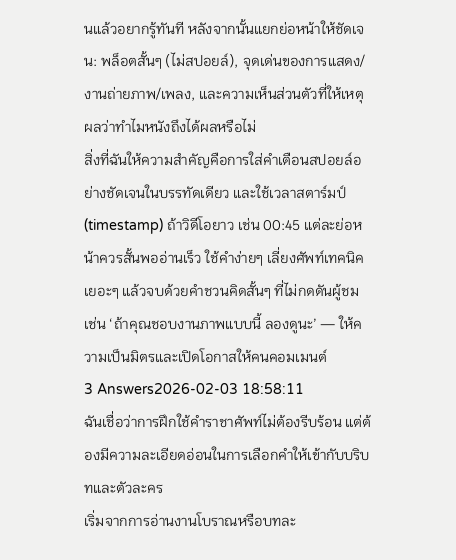นแล้วอยากรู้ทันที หลังจากนั้นแยกย่อหน้าให้ชัดเจน: พล็อตสั้นๆ (ไม่สปอยล์), จุดเด่นของการแสดง/งานถ่ายภาพ/เพลง, และความเห็นส่วนตัวที่ให้เหตุผลว่าทำไมหนังถึงได้ผลหรือไม่
สิ่งที่ฉันให้ความสำคัญคือการใส่คำเตือนสปอยล์อย่างชัดเจนในบรรทัดเดียว และใช้เวลาสตาร์มป์ (timestamp) ถ้าวิดีโอยาว เช่น 00:45 แต่ละย่อหน้าควรสั้นพออ่านเร็ว ใช้คำง่ายๆ เลี่ยงศัพท์เทคนิคเยอะๆ แล้วจบด้วยคำชวนคิดสั้นๆ ที่ไม่กดดันผู้ชม เช่น ‘ถ้าคุณชอบงานภาพแบบนี้ ลองดูนะ’ — ให้ความเป็นมิตรและเปิดโอกาสให้คนคอมเมนต์
3 Answers2026-02-03 18:58:11
ฉันเชื่อว่าการฝึกใช้คำราชาศัพท์ไม่ต้องรีบร้อน แต่ต้องมีความละเอียดอ่อนในการเลือกคำให้เข้ากับบริบทและตัวละคร
เริ่มจากการอ่านงานโบราณหรือบทละ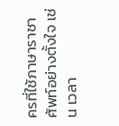ครที่ใช้ภาษาราชาศัพท์อย่างตั้งใจ เช่น เวลา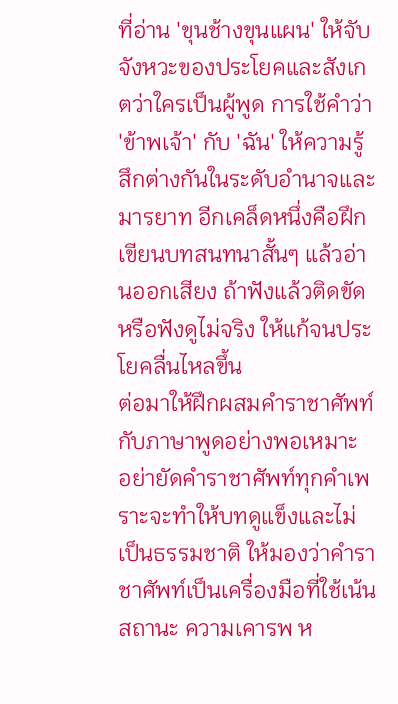ที่อ่าน 'ขุนช้างขุนแผน' ให้จับจังหวะของประโยคและสังเกตว่าใครเป็นผู้พูด การใช้คำว่า 'ข้าพเจ้า' กับ 'ฉัน' ให้ความรู้สึกต่างกันในระดับอำนาจและมารยาท อีกเคล็ดหนึ่งคือฝึกเขียนบทสนทนาสั้นๆ แล้วอ่านออกเสียง ถ้าฟังแล้วติดขัดหรือฟังดูไม่จริง ให้แก้จนประโยคลื่นไหลขึ้น
ต่อมาให้ฝึกผสมคำราชาศัพท์กับภาษาพูดอย่างพอเหมาะ อย่ายัดคำราชาศัพท์ทุกคำเพราะจะทำให้บทดูแข็งและไม่เป็นธรรมชาติ ให้มองว่าคำราชาศัพท์เป็นเครื่องมือที่ใช้เน้นสถานะ ความเคารพ ห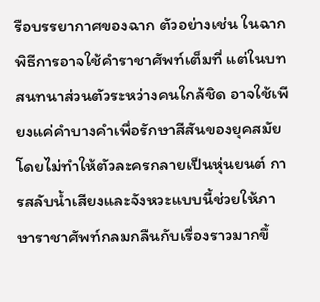รือบรรยากาศของฉาก ตัวอย่างเช่น ในฉากพิธีการอาจใช้คำราชาศัพท์เต็มที่ แต่ในบทสนทนาส่วนตัวระหว่างคนใกล้ชิด อาจใช้เพียงแค่คำบางคำเพื่อรักษาสีสันของยุคสมัยโดยไม่ทำให้ตัวละครกลายเป็นหุ่นยนต์ การสลับน้ำเสียงและจังหวะแบบนี้ช่วยให้ภาษาราชาศัพท์กลมกลืนกับเรื่องราวมากขึ้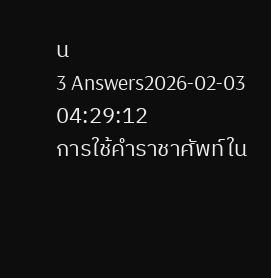น
3 Answers2026-02-03 04:29:12
การใช้คำราชาศัพท์ใน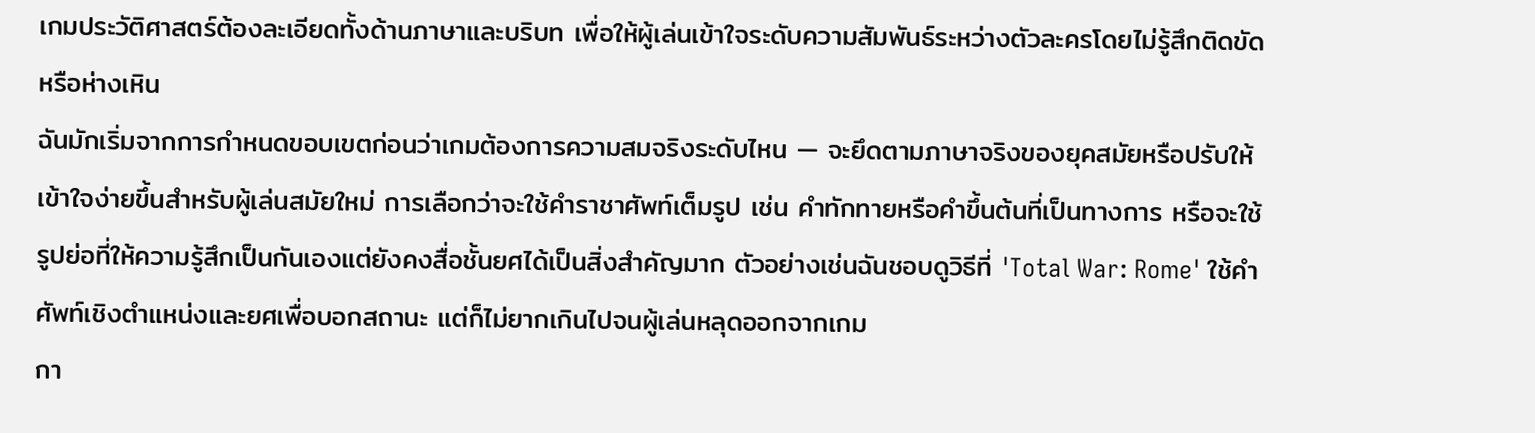เกมประวัติศาสตร์ต้องละเอียดทั้งด้านภาษาและบริบท เพื่อให้ผู้เล่นเข้าใจระดับความสัมพันธ์ระหว่างตัวละครโดยไม่รู้สึกติดขัดหรือห่างเหิน
ฉันมักเริ่มจากการกำหนดขอบเขตก่อนว่าเกมต้องการความสมจริงระดับไหน — จะยึดตามภาษาจริงของยุคสมัยหรือปรับให้เข้าใจง่ายขึ้นสำหรับผู้เล่นสมัยใหม่ การเลือกว่าจะใช้คำราชาศัพท์เต็มรูป เช่น คำทักทายหรือคำขึ้นต้นที่เป็นทางการ หรือจะใช้รูปย่อที่ให้ความรู้สึกเป็นกันเองแต่ยังคงสื่อชั้นยศได้เป็นสิ่งสำคัญมาก ตัวอย่างเช่นฉันชอบดูวิธีที่ 'Total War: Rome' ใช้คำศัพท์เชิงตำแหน่งและยศเพื่อบอกสถานะ แต่ก็ไม่ยากเกินไปจนผู้เล่นหลุดออกจากเกม
กา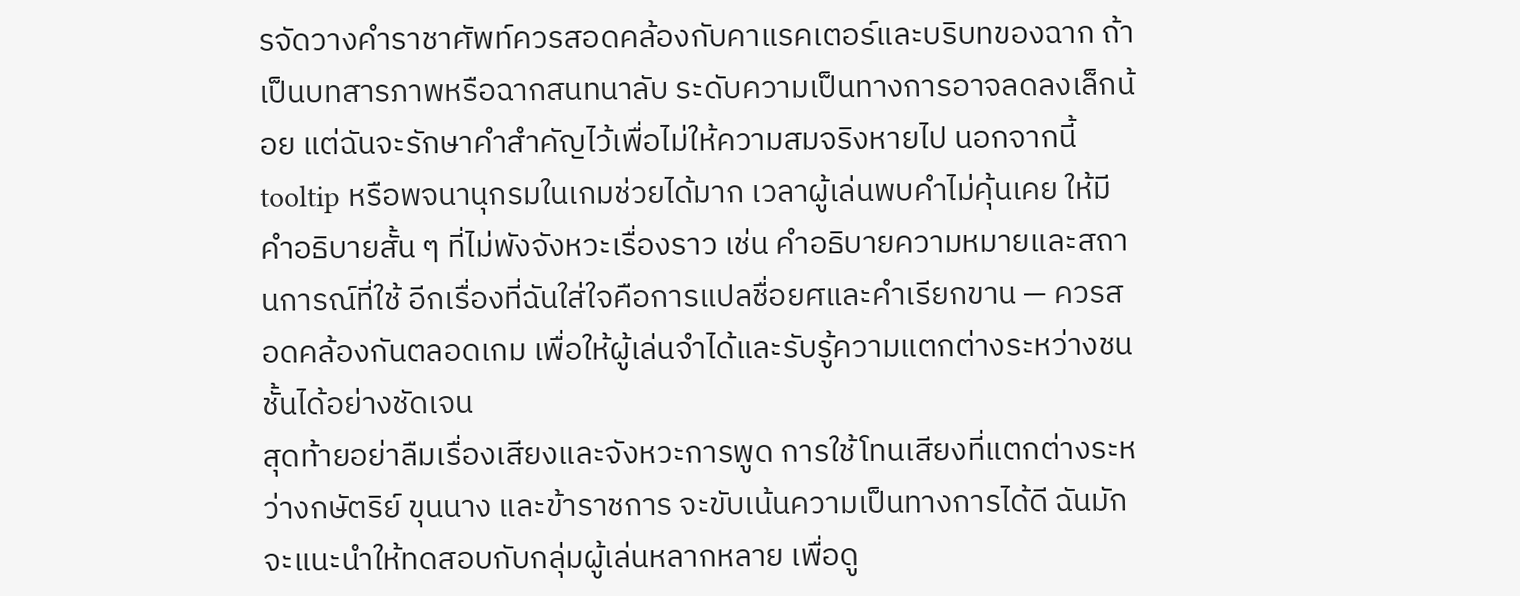รจัดวางคำราชาศัพท์ควรสอดคล้องกับคาแรคเตอร์และบริบทของฉาก ถ้าเป็นบทสารภาพหรือฉากสนทนาลับ ระดับความเป็นทางการอาจลดลงเล็กน้อย แต่ฉันจะรักษาคำสำคัญไว้เพื่อไม่ให้ความสมจริงหายไป นอกจากนี้ tooltip หรือพจนานุกรมในเกมช่วยได้มาก เวลาผู้เล่นพบคำไม่คุ้นเคย ให้มีคำอธิบายสั้น ๆ ที่ไม่พังจังหวะเรื่องราว เช่น คำอธิบายความหมายและสถานการณ์ที่ใช้ อีกเรื่องที่ฉันใส่ใจคือการแปลชื่อยศและคำเรียกขาน — ควรสอดคล้องกันตลอดเกม เพื่อให้ผู้เล่นจำได้และรับรู้ความแตกต่างระหว่างชนชั้นได้อย่างชัดเจน
สุดท้ายอย่าลืมเรื่องเสียงและจังหวะการพูด การใช้โทนเสียงที่แตกต่างระหว่างกษัตริย์ ขุนนาง และข้าราชการ จะขับเน้นความเป็นทางการได้ดี ฉันมักจะแนะนำให้ทดสอบกับกลุ่มผู้เล่นหลากหลาย เพื่อดู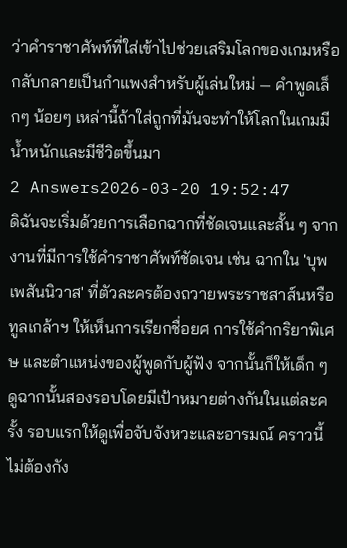ว่าคำราชาศัพท์ที่ใส่เข้าไปช่วยเสริมโลกของเกมหรือกลับกลายเป็นกำแพงสำหรับผู้เล่นใหม่ — คำพูดเล็กๆ น้อยๆ เหล่านี้ถ้าใส่ถูกที่มันจะทำให้โลกในเกมมีน้ำหนักและมีชีวิตขึ้นมา
2 Answers2026-03-20 19:52:47
ดิฉันจะเริ่มด้วยการเลือกฉากที่ชัดเจนและสั้น ๆ จากงานที่มีการใช้คําราชาศัพท์ชัดเจน เช่น ฉากใน 'บุพเพสันนิวาส' ที่ตัวละครต้องถวายพระราชสาส์นหรือทูลเกล้าฯ ให้เห็นการเรียกชื่อยศ การใช้คำกริยาพิเศษ และตำแหน่งของผู้พูดกับผู้ฟัง จากนั้นก็ให้เด็ก ๆ ดูฉากนั้นสองรอบโดยมีเป้าหมายต่างกันในแต่ละครั้ง รอบแรกให้ดูเพื่อจับจังหวะและอารมณ์ คราวนี้ไม่ต้องกัง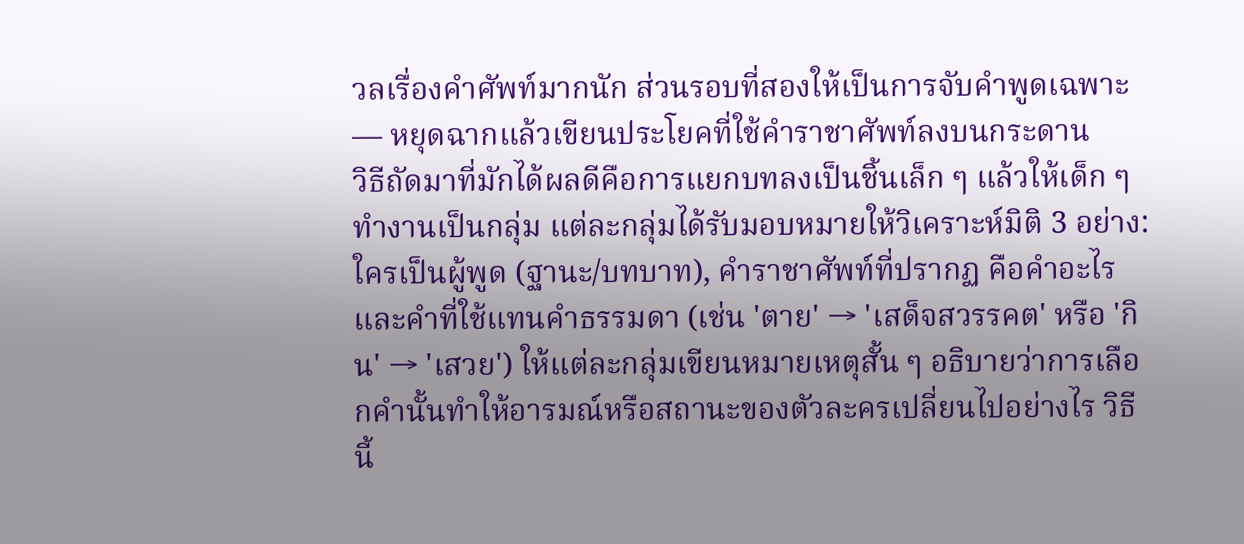วลเรื่องคำศัพท์มากนัก ส่วนรอบที่สองให้เป็นการจับคำพูดเฉพาะ — หยุดฉากแล้วเขียนประโยคที่ใช้คําราชาศัพท์ลงบนกระดาน
วิธีถัดมาที่มักได้ผลดีคือการแยกบทลงเป็นชิ้นเล็ก ๆ แล้วให้เด็ก ๆ ทำงานเป็นกลุ่ม แต่ละกลุ่มได้รับมอบหมายให้วิเคราะห์มิติ 3 อย่าง: ใครเป็นผู้พูด (ฐานะ/บทบาท), คําราชาศัพท์ที่ปรากฏ คือคำอะไร และคำที่ใช้แทนคำธรรมดา (เช่น 'ตาย' → 'เสด็จสวรรคต' หรือ 'กิน' → 'เสวย') ให้แต่ละกลุ่มเขียนหมายเหตุสั้น ๆ อธิบายว่าการเลือกคำนั้นทำให้อารมณ์หรือสถานะของตัวละครเปลี่ยนไปอย่างไร วิธีนี้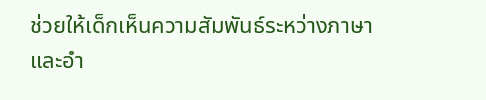ช่วยให้เด็กเห็นความสัมพันธ์ระหว่างภาษาและอำ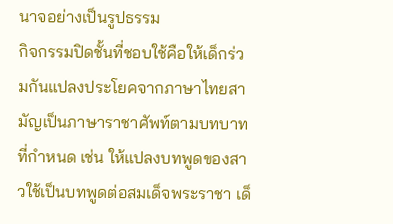นาจอย่างเป็นรูปธรรม
กิจกรรมปิดชั้นที่ชอบใช้คือให้เด็กร่วมกันแปลงประโยคจากภาษาไทยสามัญเป็นภาษาราชาศัพท์ตามบทบาทที่กำหนด เช่น ให้แปลงบทพูดของสาวใช้เป็นบทพูดต่อสมเด็จพระราชา เด็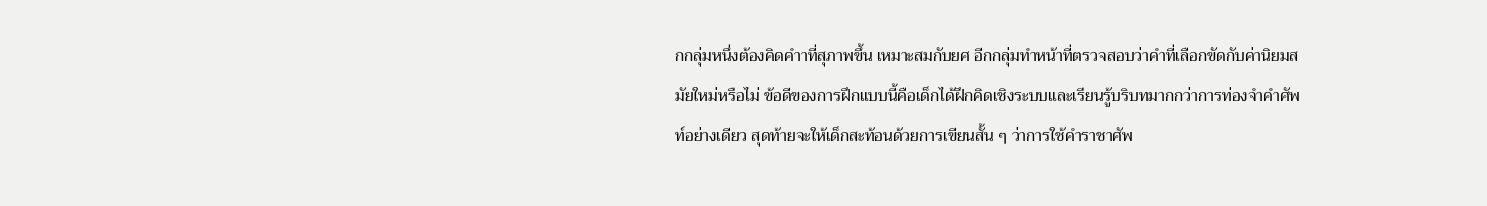กกลุ่มหนึ่งต้องคิดคำาที่สุภาพขึ้น เหมาะสมกับยศ อีกกลุ่มทำหน้าที่ตรวจสอบว่าคำที่เลือกขัดกับค่านิยมสมัยใหม่หรือไม่ ข้อดีของการฝึกแบบนี้คือเด็กได้ฝึกคิดเชิงระบบและเรียนรู้บริบทมากกว่าการท่องจำคำศัพท์อย่างเดียว สุดท้ายจะให้เด็กสะท้อนด้วยการเขียนสั้น ๆ ว่าการใช้คําราชาศัพ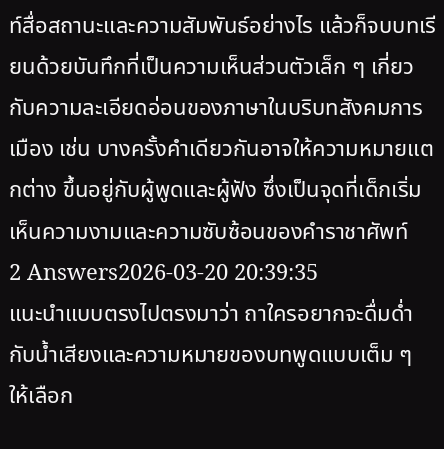ท์สื่อสถานะและความสัมพันธ์อย่างไร แล้วก็จบบทเรียนด้วยบันทึกที่เป็นความเห็นส่วนตัวเล็ก ๆ เกี่ยวกับความละเอียดอ่อนของภาษาในบริบทสังคมการเมือง เช่น บางครั้งคำเดียวกันอาจให้ความหมายแตกต่าง ขึ้นอยู่กับผู้พูดและผู้ฟัง ซึ่งเป็นจุดที่เด็กเริ่มเห็นความงามและความซับซ้อนของคําราชาศัพท์
2 Answers2026-03-20 20:39:35
แนะนำแบบตรงไปตรงมาว่า ถาใครอยากจะดื่มด่ำกับน้ำเสียงและความหมายของบทพูดแบบเต็ม ๆ ให้เลือก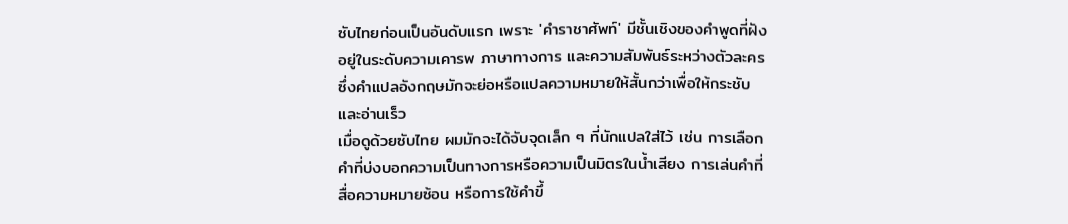ซับไทยก่อนเป็นอันดับแรก เพราะ 'คําราชาศัพท์' มีชั้นเชิงของคำพูดที่ฝังอยู่ในระดับความเคารพ ภาษาทางการ และความสัมพันธ์ระหว่างตัวละคร ซึ่งคำแปลอังกฤษมักจะย่อหรือแปลความหมายให้สั้นกว่าเพื่อให้กระชับและอ่านเร็ว
เมื่อดูด้วยซับไทย ผมมักจะได้จับจุดเล็ก ๆ ที่นักแปลใส่ไว้ เช่น การเลือกคำที่บ่งบอกความเป็นทางการหรือความเป็นมิตรในน้ำเสียง การเล่นคำที่สื่อความหมายซ้อน หรือการใช้คำขึ้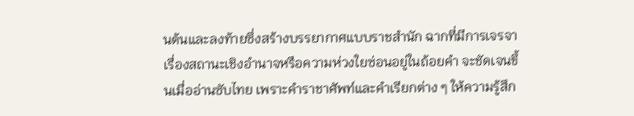นต้นและลงท้ายซึ่งสร้างบรรยากาศแบบราชสำนัก ฉากที่มีการเจรจาเรื่องสถานะเชิงอำนาจหรือความห่วงใยซ่อนอยู่ในถ้อยคำ จะชัดเจนขึ้นเมื่ออ่านซับไทย เพราะคำราชาศัพท์และคำเรียกต่าง ๆ ให้ความรู้สึก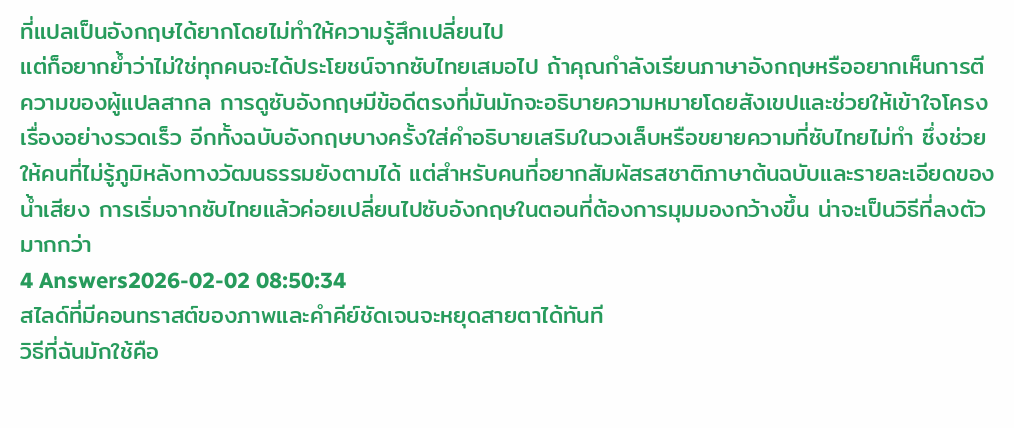ที่แปลเป็นอังกฤษได้ยากโดยไม่ทำให้ความรู้สึกเปลี่ยนไป
แต่ก็อยากย้ำว่าไม่ใช่ทุกคนจะได้ประโยชน์จากซับไทยเสมอไป ถ้าคุณกำลังเรียนภาษาอังกฤษหรืออยากเห็นการตีความของผู้แปลสากล การดูซับอังกฤษมีข้อดีตรงที่มันมักจะอธิบายความหมายโดยสังเขปและช่วยให้เข้าใจโครงเรื่องอย่างรวดเร็ว อีกทั้งฉบับอังกฤษบางครั้งใส่คำอธิบายเสริมในวงเล็บหรือขยายความที่ซับไทยไม่ทำ ซึ่งช่วยให้คนที่ไม่รู้ภูมิหลังทางวัฒนธรรมยังตามได้ แต่สำหรับคนที่อยากสัมผัสรสชาติภาษาต้นฉบับและรายละเอียดของน้ำเสียง การเริ่มจากซับไทยแล้วค่อยเปลี่ยนไปซับอังกฤษในตอนที่ต้องการมุมมองกว้างขึ้น น่าจะเป็นวิธีที่ลงตัวมากกว่า
4 Answers2026-02-02 08:50:34
สไลด์ที่มีคอนทราสต์ของภาพและคำคีย์ชัดเจนจะหยุดสายตาได้ทันที
วิธีที่ฉันมักใช้คือ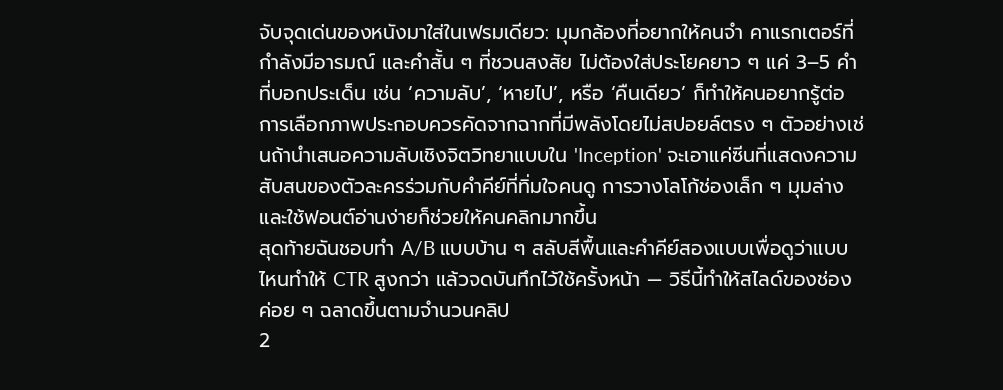จับจุดเด่นของหนังมาใส่ในเฟรมเดียว: มุมกล้องที่อยากให้คนจำ คาแรกเตอร์ที่กำลังมีอารมณ์ และคำสั้น ๆ ที่ชวนสงสัย ไม่ต้องใส่ประโยคยาว ๆ แค่ 3–5 คำที่บอกประเด็น เช่น ‘ความลับ’, ‘หายไป’, หรือ ‘คืนเดียว’ ก็ทำให้คนอยากรู้ต่อ
การเลือกภาพประกอบควรคัดจากฉากที่มีพลังโดยไม่สปอยล์ตรง ๆ ตัวอย่างเช่นถ้านำเสนอความลับเชิงจิตวิทยาแบบใน 'Inception' จะเอาแค่ซีนที่แสดงความสับสนของตัวละครร่วมกับคำคีย์ที่ทิ่มใจคนดู การวางโลโก้ช่องเล็ก ๆ มุมล่างและใช้ฟอนต์อ่านง่ายก็ช่วยให้คนคลิกมากขึ้น
สุดท้ายฉันชอบทำ A/B แบบบ้าน ๆ สลับสีพื้นและคำคีย์สองแบบเพื่อดูว่าแบบไหนทำให้ CTR สูงกว่า แล้วจดบันทึกไว้ใช้ครั้งหน้า — วิธีนี้ทำให้สไลด์ของช่องค่อย ๆ ฉลาดขึ้นตามจำนวนคลิป
2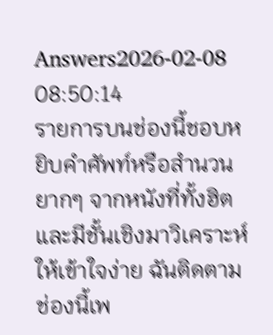Answers2026-02-08 08:50:14
รายการบนช่องนี้ชอบหยิบคำศัพท์หรือสำนวนยากๆ จากหนังที่ทั้งฮิตและมีชั้นเชิงมาวิเคราะห์ให้เข้าใจง่าย ฉันติดตามช่องนี้เพ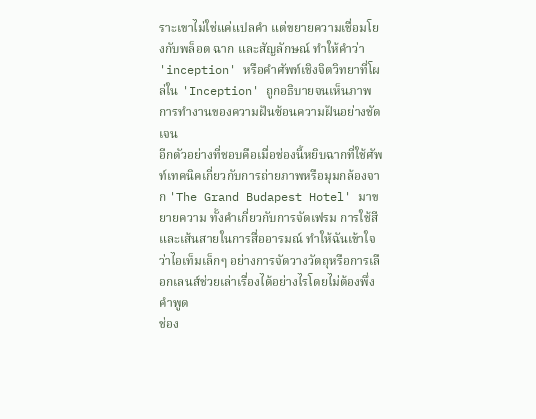ราะเขาไม่ใช่แค่แปลคำ แต่ขยายความเชื่อมโยงกับพล็อต ฉาก และสัญลักษณ์ ทำให้คำว่า 'inception' หรือคำศัพท์เชิงจิตวิทยาที่โผล่ใน 'Inception' ถูกอธิบายจนเห็นภาพการทำงานของความฝันซ้อนความฝันอย่างชัดเจน
อีกตัวอย่างที่ชอบคือเมื่อช่องนี้หยิบฉากที่ใช้ศัพท์เทคนิคเกี่ยวกับการถ่ายภาพหรือมุมกล้องจาก 'The Grand Budapest Hotel' มาขยายความ ทั้งคำเกี่ยวกับการจัดเฟรม การใช้สี และเส้นสายในการสื่ออารมณ์ ทำให้ฉันเข้าใจว่าไอเท็มเล็กๆ อย่างการจัดวางวัตถุหรือการเลือกเลนส์ช่วยเล่าเรื่องได้อย่างไรโดยไม่ต้องพึ่งคำพูด
ช่อง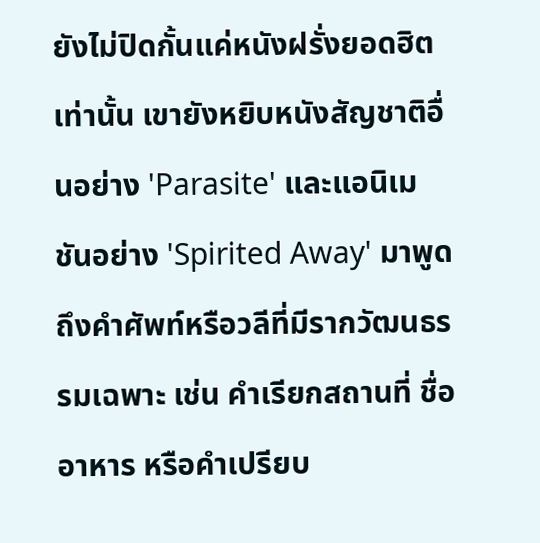ยังไม่ปิดกั้นแค่หนังฝรั่งยอดฮิตเท่านั้น เขายังหยิบหนังสัญชาติอื่นอย่าง 'Parasite' และแอนิเมชันอย่าง 'Spirited Away' มาพูดถึงคำศัพท์หรือวลีที่มีรากวัฒนธรรมเฉพาะ เช่น คำเรียกสถานที่ ชื่ออาหาร หรือคำเปรียบ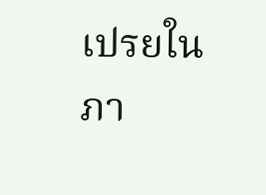เปรยในภา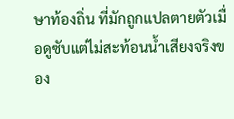ษาท้องถิ่น ที่มักถูกแปลตายตัวเมื่อดูซับแต่ไม่สะท้อนน้ำเสียงจริงของ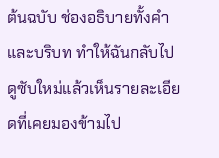ต้นฉบับ ช่องอธิบายทั้งคำและบริบท ทำให้ฉันกลับไปดูซับใหม่แล้วเห็นรายละเอียดที่เคยมองข้ามไป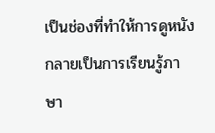เป็นช่องที่ทำให้การดูหนังกลายเป็นการเรียนรู้ภาษา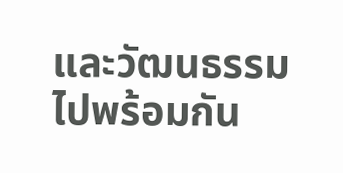และวัฒนธรรมไปพร้อมกัน